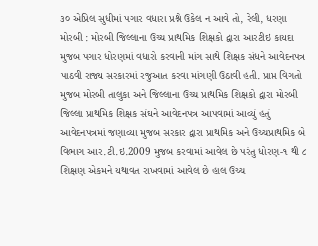૩૦ એપ્રિલ સુધીમાં પગાર વધારા પ્રશ્ને ઉકેલ ન આવે તો, રેલી, ધરણા મોરબી : મોરબી જિલ્લાના ઉચ્ચ પ્રાથમિક શિક્ષકો દ્વારા આરટીઇ કાયદા મુજબ પગાર ધોરણમાં વધારો કરવાની માંગ સાથે શિક્ષક સંધને આવેદનપત્ર પાઠવી રાજ્ય સરકારમાં રજુઆત કરવા માંગણી ઉઠાવી હતી. પ્રાપ્ત વિગતો મુજબ મોરબી તાલુકા અને જિલ્લાના ઉચ્ચ પ્રાથમિક શિક્ષકો દ્વારા મોરબી જિલ્લા પ્રાથમિક શિક્ષક સંઘને આવેદનપત્ર આપવામાં આવ્યું હતું આવેદનપત્રમાં જણાવ્યા મુજબ સરકાર દ્વારા પ્રાથમિક અને ઉચ્ચપ્રાથમિક બે વિભાગ આર.ટી.ઇ.2009 મુજબ કરવામાં આવેલ છે પરંતુ ધોરણ-૧ થી ૮ શિક્ષણ એકમને યથાવત રાખવામાં આવેલ છે હાલ ઉચ્ચ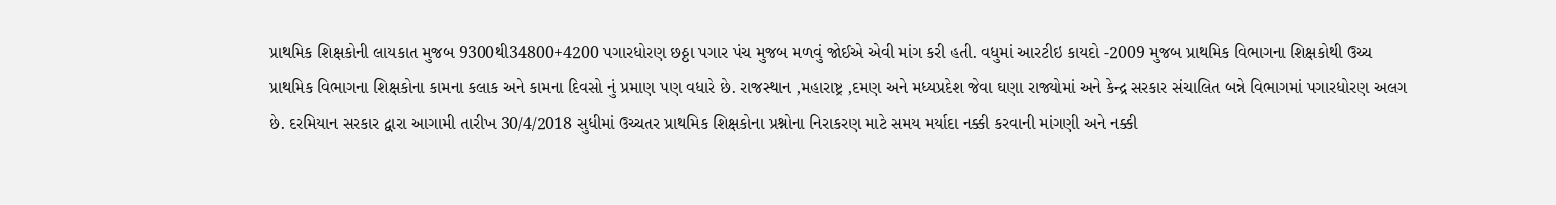પ્રાથમિક શિક્ષકોની લાયકાત મુજબ 9300થી34800+4200 પગારધોરણ છઠ્ઠા પગાર પંચ મુજબ મળવું જોઈએ એવી માંગ કરી હતી. વધુમાં આરટીઇ કાયદો -2009 મુજબ પ્રાથમિક વિભાગના શિક્ષકોથી ઉચ્ચ પ્રાથમિક વિભાગના શિક્ષકોના કામના કલાક અને કામના દિવસો નું પ્રમાણ પણ વધારે છે. રાજસ્થાન ,મહારાષ્ટ્ર ,દમણ અને મધ્યપ્રદેશ જેવા ઘણા રાજ્યોમાં અને કેન્દ્ર સરકાર સંચાલિત બન્ને વિભાગમાં પગારધોરણ અલગ છે. દરમિયાન સરકાર દ્વારા આગામી તારીખ 30/4/2018 સુધીમાં ઉચ્ચતર પ્રાથમિક શિક્ષકોના પ્રશ્નોના નિરાકરણ માટે સમય મર્યાદા નક્કી કરવાની માંગણી અને નક્કી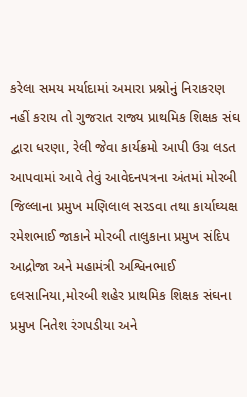કરેલા સમય મર્યાદામાં અમારા પ્રશ્નોનું નિરાકરણ નહીં કરાય તો ગુજરાત રાજ્ય પ્રાથમિક શિક્ષક સંઘ દ્વારા ધરણા, રેલી જેવા કાર્યક્રમો આપી ઉગ્ર લડત આપવામાં આવે તેવું આવેદનપત્રના અંતમાં મોરબી જિલ્લાના પ્રમુખ મણિલાલ સરડવા તથા કાર્યાઘ્યક્ષ રમેશભાઈ જાકાને મોરબી તાલુકાના પ્રમુખ સંદિપ આદ્રોજા અને મહામંત્રી અશ્વિનભાઈ દલસાનિયા,મોરબી શહેર પ્રાથમિક શિક્ષક સંઘના પ્રમુખ નિતેશ રંગપડીયા અને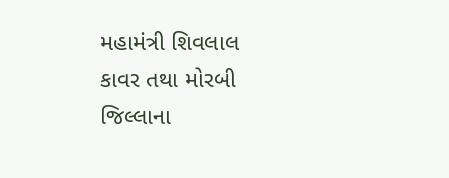મહામંત્રી શિવલાલ કાવર તથા મોરબી જિલ્લાના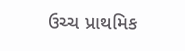ઉચ્ચ પ્રાથમિક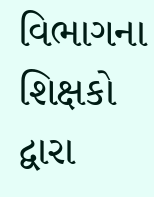વિભાગના શિક્ષકો દ્વારા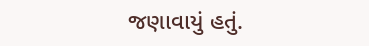જણાવાયું હતું.